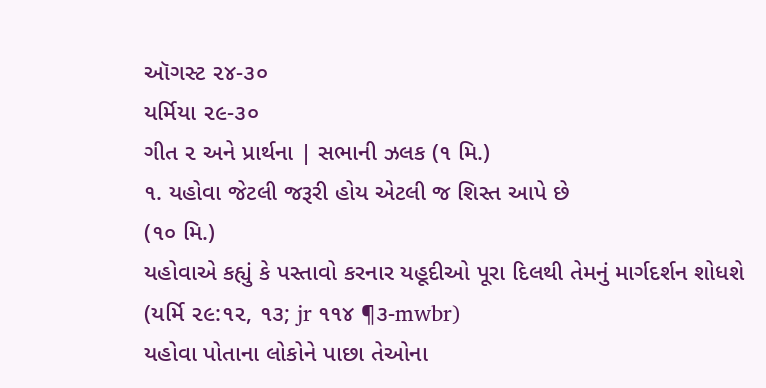ઑગસ્ટ ૨૪-૩૦
યર્મિયા ૨૯-૩૦
ગીત ૨ અને પ્રાર્થના | સભાની ઝલક (૧ મિ.)
૧. યહોવા જેટલી જરૂરી હોય એટલી જ શિસ્ત આપે છે
(૧૦ મિ.)
યહોવાએ કહ્યું કે પસ્તાવો કરનાર યહૂદીઓ પૂરા દિલથી તેમનું માર્ગદર્શન શોધશે (યર્મિ ૨૯:૧૨, ૧૩; jr ૧૧૪ ¶૩-mwbr)
યહોવા પોતાના લોકોને પાછા તેઓના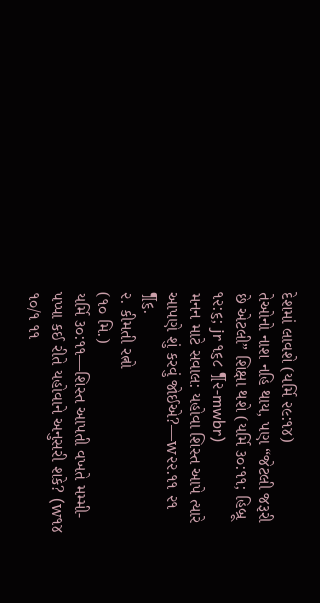દેશમાં લાવશે (યર્મિ ૨૯:૧૪)
તેઓનો નાશ નહિ થાય, પણ “જેટલી જરૂરી છે એટલી” શિક્ષા થશે (યર્મિ ૩૦:૧૧; હિબ્રૂ ૧૨:૬; jr ૧૬૮ ¶૨-mwbr)
મનન માટે સવાલ: યહોવા શિસ્ત આપે ત્યારે આપણે શું કરવું જોઈએ?—w૨૨.૧૧ ૨૧ ¶૬.
૨. કીમતી રત્નો
(૧૦ મિ.)
યર્મિ ૩૦:૧૧—શિસ્ત આપતી વખતે મમ્મી-પપ્પા કઈ રીતે યહોવાને અનુસરી શકે? (w૧૪ ૧૦/૧ ૧૧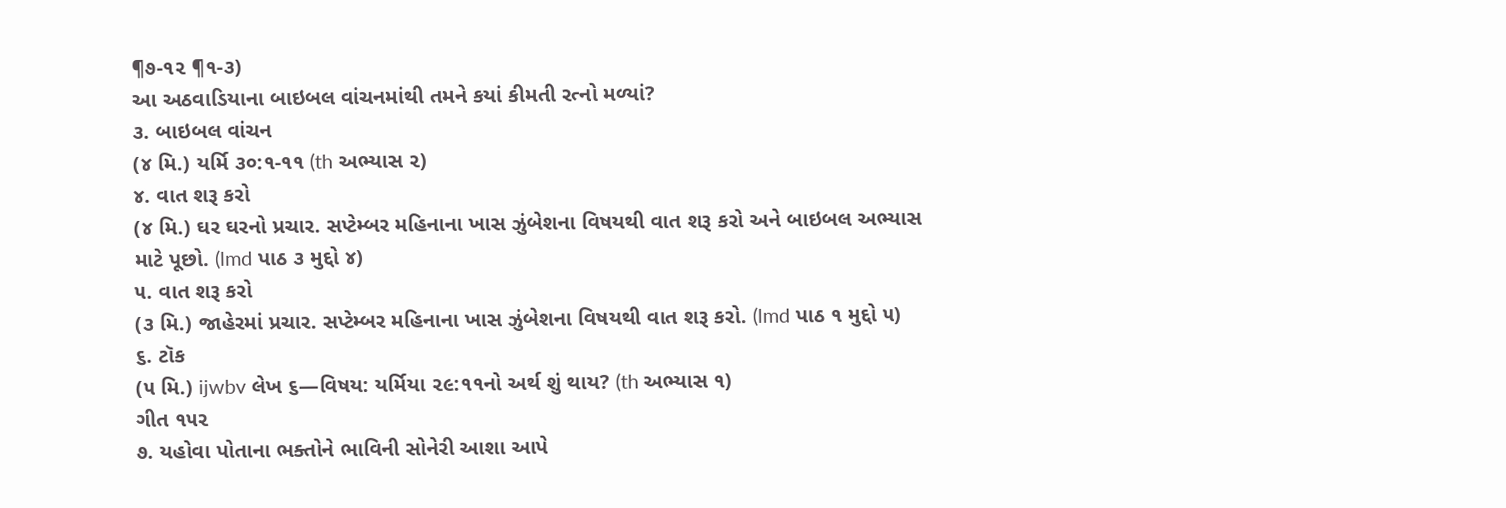¶૭-૧૨ ¶૧-૩)
આ અઠવાડિયાના બાઇબલ વાંચનમાંથી તમને કયાં કીમતી રત્નો મળ્યાં?
૩. બાઇબલ વાંચન
(૪ મિ.) યર્મિ ૩૦:૧-૧૧ (th અભ્યાસ ૨)
૪. વાત શરૂ કરો
(૪ મિ.) ઘર ઘરનો પ્રચાર. સપ્ટેમ્બર મહિનાના ખાસ ઝુંબેશના વિષયથી વાત શરૂ કરો અને બાઇબલ અભ્યાસ માટે પૂછો. (lmd પાઠ ૩ મુદ્દો ૪)
૫. વાત શરૂ કરો
(૩ મિ.) જાહેરમાં પ્રચાર. સપ્ટેમ્બર મહિનાના ખાસ ઝુંબેશના વિષયથી વાત શરૂ કરો. (lmd પાઠ ૧ મુદ્દો ૫)
૬. ટૉક
(૫ મિ.) ijwbv લેખ ૬—વિષય: યર્મિયા ૨૯:૧૧નો અર્થ શું થાય? (th અભ્યાસ ૧)
ગીત ૧૫૨
૭. યહોવા પોતાના ભક્તોને ભાવિની સોનેરી આશા આપે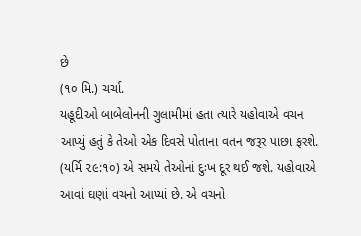છે
(૧૦ મિ.) ચર્ચા.
યહૂદીઓ બાબેલોનની ગુલામીમાં હતા ત્યારે યહોવાએ વચન આપ્યું હતું કે તેઓ એક દિવસે પોતાના વતન જરૂર પાછા ફરશે. (યર્મિ ૨૯:૧૦) એ સમયે તેઓનાં દુઃખ દૂર થઈ જશે. યહોવાએ આવાં ઘણાં વચનો આપ્યાં છે. એ વચનો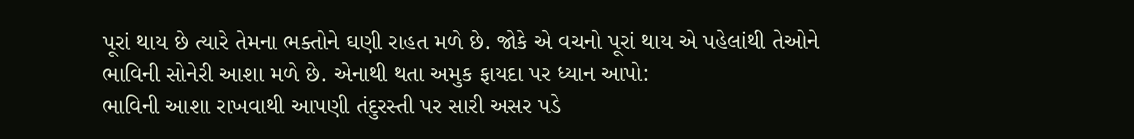પૂરાં થાય છે ત્યારે તેમના ભક્તોને ઘણી રાહત મળે છે. જોકે એ વચનો પૂરાં થાય એ પહેલાંથી તેઓને ભાવિની સોનેરી આશા મળે છે. એનાથી થતા અમુક ફાયદા પર ધ્યાન આપો:
ભાવિની આશા રાખવાથી આપણી તંદુરસ્તી પર સારી અસર પડે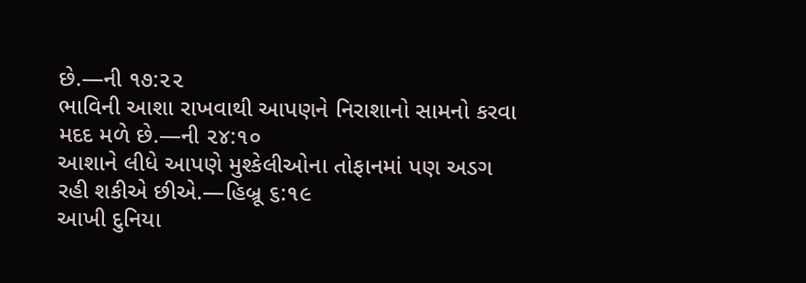છે.—ની ૧૭:૨૨
ભાવિની આશા રાખવાથી આપણને નિરાશાનો સામનો કરવા મદદ મળે છે.—ની ૨૪:૧૦
આશાને લીધે આપણે મુશ્કેલીઓના તોફાનમાં પણ અડગ રહી શકીએ છીએ.—હિબ્રૂ ૬:૧૯
આખી દુનિયા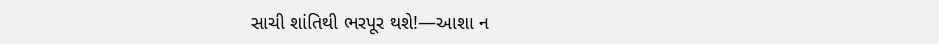સાચી શાંતિથી ભરપૂર થશે!—આશા ન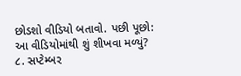છોડશો વીડિયો બતાવો. પછી પૂછો:
આ વીડિયોમાંથી શું શીખવા મળ્યું?
૮. સપ્ટેમ્બર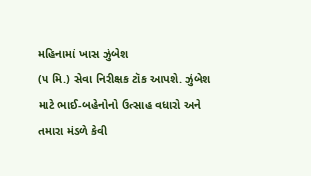મહિનામાં ખાસ ઝુંબેશ
(૫ મિ.) સેવા નિરીક્ષક ટૉક આપશે. ઝુંબેશ માટે ભાઈ-બહેનોનો ઉત્સાહ વધારો અને તમારા મંડળે કેવી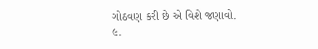ગોઠવણ કરી છે એ વિશે જણાવો.
૯.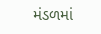મંડળમાં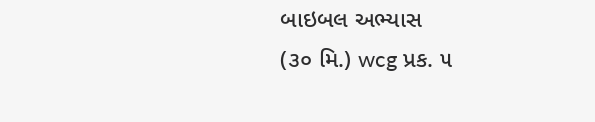બાઇબલ અભ્યાસ
(૩૦ મિ.) wcg પ્રક. ૫